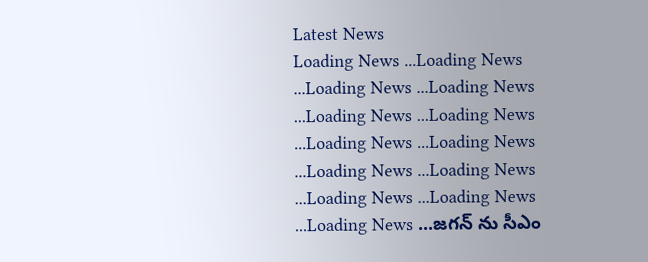Latest News
Loading News ...Loading News ...Loading News ...Loading News ...Loading News ...Loading News ...Loading News ...Loading News ...Loading News ...Loading News ...Loading News ...Loading News ...Loading News ...జగన్ ను సీఎం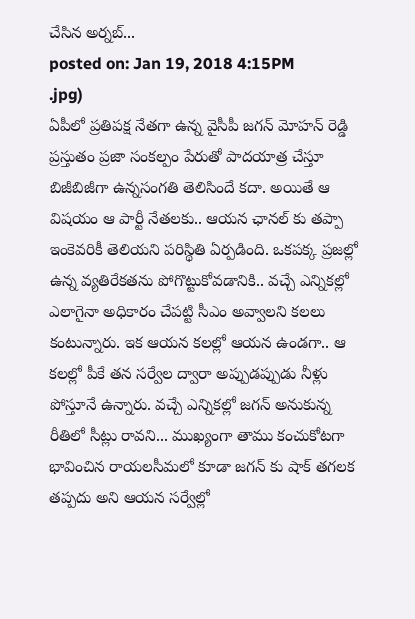చేసిన అర్నబ్...
posted on: Jan 19, 2018 4:15PM
.jpg)
ఏపీలో ప్రతిపక్ష నేతగా ఉన్న వైసీపీ జగన్ మోహన్ రెడ్డి ప్రస్తుతం ప్రజా సంకల్పం పేరుతో పాదయాత్ర చేస్తూ బిజీబిజీగా ఉన్నసంగతి తెలిసిందే కదా. అయితే ఆ విషయం ఆ పార్టీ నేతలకు.. ఆయన ఛానల్ కు తప్పా ఇంకెవరికీ తెలియని పరిస్థితి ఏర్పడింది. ఒకపక్క ప్రజల్లో ఉన్న వ్యతిరేకతను పోగొట్టుకోవడానికి.. వచ్చే ఎన్నికల్లో ఎలాగైనా అధికారం చేపట్టి సీఎం అవ్వాలని కలలు కంటున్నారు. ఇక ఆయన కలల్లో ఆయన ఉండగా.. ఆ కలల్లో పీకే తన సర్వేల ద్వారా అప్పుడప్పుడు నీళ్లు పోస్తూనే ఉన్నారు. వచ్చే ఎన్నికల్లో జగన్ అనుకున్న రీతిలో సీట్లు రావని... ముఖ్యంగా తాము కంచుకోటగా భావించిన రాయలసీమలో కూడా జగన్ కు షాక్ తగలక తప్పదు అని ఆయన సర్వేల్లో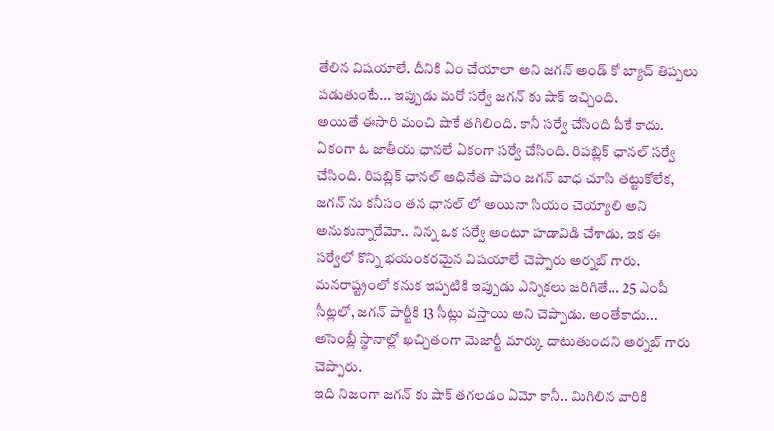తేలిన విషయాలే. దీనికి ఏం చేయాలా అని జగన్ అండ్ కో బ్యాచ్ తిప్పలు పడుతుంటే... ఇప్పుడు మరో సర్వే జగన్ కు షాక్ ఇచ్చింది.
అయితే ఈసారి మంచి షాకే తగిలింది. కానీ సర్వే చేసింది పీకే కాదు. ఏకంగా ఓ జాతీయ ఛానలే ఏకంగా సర్వే చేసింది. రిపబ్లిక్ ఛానల్ సర్వే చేసింది. రిపబ్లిక్ ఛానల్ అధినేత పాపం జగన్ బాధ చూసి తట్టుకోలేక, జగన్ ను కనీసం తన ఛానల్ లో అయినా సియం చెయ్యాలి అని అనుకున్నారేమో.. నిన్న ఒక సర్వే అంటూ హడావిడి చేశాడు. ఇక ఈ సర్వేలో కొన్ని భయంకరమైన విషయాలే చెప్పారు అర్నబ్ గారు. మనరాష్ట్రంలో కనుక ఇప్పటికి ఇప్పుడు ఎన్నికలు జరిగితే... 25 ఎంపీ సీట్లలో, జగన్ పార్టీకి 13 సీట్లు వస్తాయి అని చెప్పాడు. అంతేకాదు... అసెంబ్లీ స్థానాల్లో ఖచ్చితంగా మెజార్టీ మార్కు దాటుతుందని అర్నబ్ గారు చెప్పారు.
ఇది నిజంగా జగన్ కు షాక్ తగలడం ఏమో కానీ.. మిగిలిన వారికి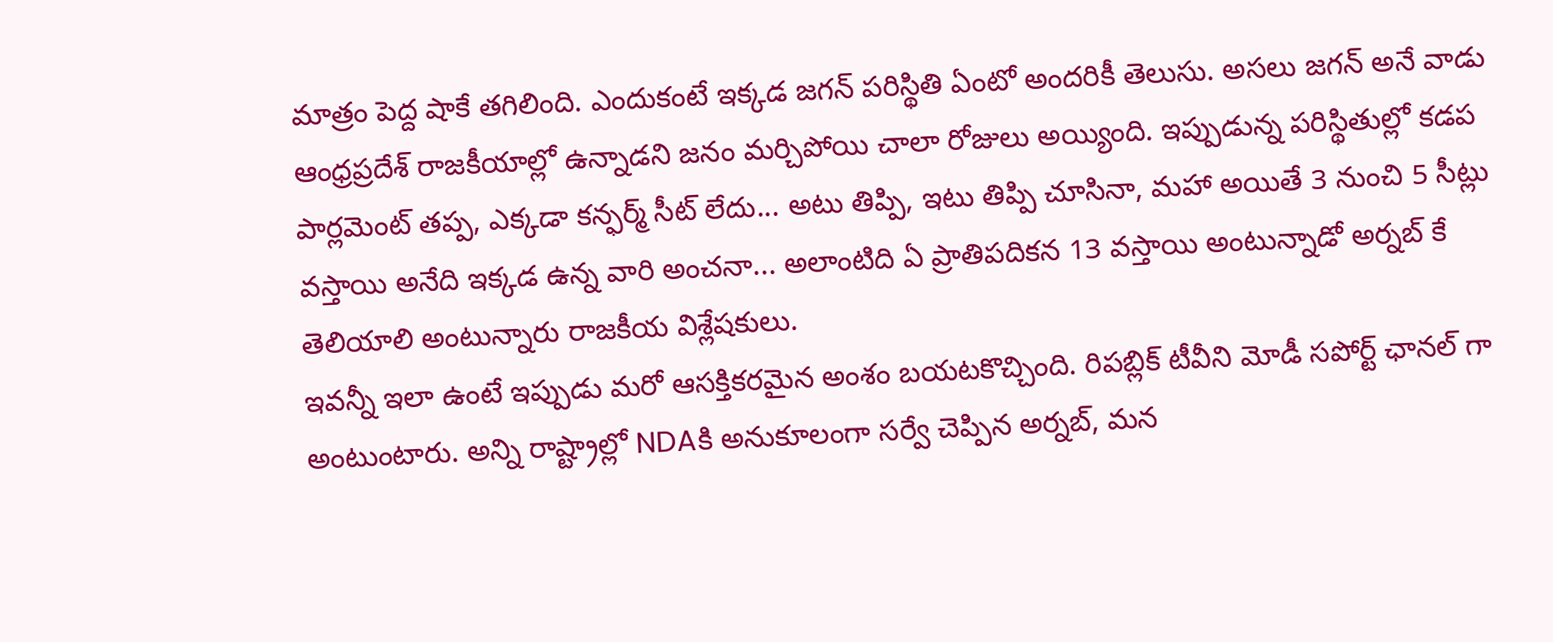మాత్రం పెద్ద షాకే తగిలింది. ఎందుకంటే ఇక్కడ జగన్ పరిస్థితి ఏంటో అందరికీ తెలుసు. అసలు జగన్ అనే వాడు ఆంధ్రప్రదేశ్ రాజకీయాల్లో ఉన్నాడని జనం మర్చిపోయి చాలా రోజులు అయ్యింది. ఇప్పుడున్న పరిస్థితుల్లో కడప పార్లమెంట్ తప్ప, ఎక్కడా కన్ఫర్మ్ సీట్ లేదు... అటు తిప్పి, ఇటు తిప్పి చూసినా, మహా అయితే 3 నుంచి 5 సీట్లు వస్తాయి అనేది ఇక్కడ ఉన్న వారి అంచనా... అలాంటిది ఏ ప్రాతిపదికన 13 వస్తాయి అంటున్నాడో అర్నబ్ కే తెలియాలి అంటున్నారు రాజకీయ విశ్లేషకులు.
ఇవన్నీ ఇలా ఉంటే ఇప్పుడు మరో ఆసక్తికరమైన అంశం బయటకొచ్చింది. రిపబ్లిక్ టీవీని మోడీ సపోర్ట్ ఛానల్ గా అంటుంటారు. అన్ని రాష్ట్రాల్లో NDAకి అనుకూలంగా సర్వే చెప్పిన అర్నబ్, మన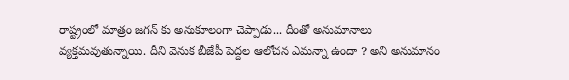రాష్ట్రంలో మాత్రం జగన్ కు అనుకూలంగా చెప్పాడు... దీంతో అనుమానాలు వ్యక్తమవుతున్నాయి. దీని వెనుక బీజేపీ పెద్దల ఆలోచన ఎమన్నా ఉందా ? అని అనుమానం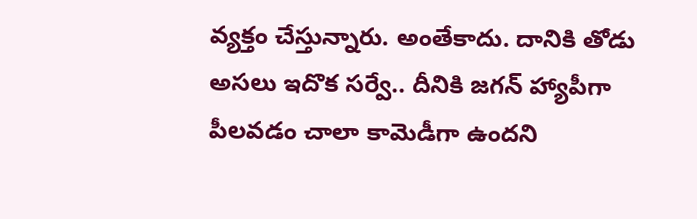వ్యక్తం చేస్తున్నారు. అంతేకాదు. దానికి తోడు అసలు ఇదొక సర్వే.. దీనికి జగన్ హ్యాపీగా పీలవడం చాలా కామెడీగా ఉందని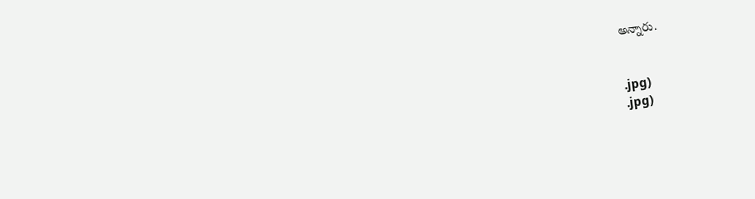అన్నారు.


.jpg)
.jpg)